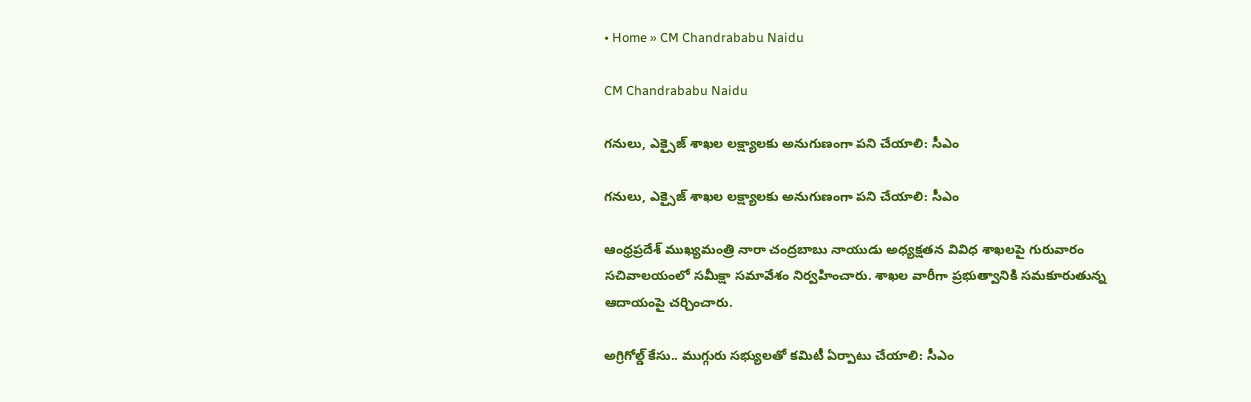• Home » CM Chandrababu Naidu

CM Chandrababu Naidu

గనులు, ఎక్సైజ్ శాఖల లక్ష్యాలకు అనుగుణంగా పని చేయాలి: సీఎం

గనులు, ఎక్సైజ్ శాఖల లక్ష్యాలకు అనుగుణంగా పని చేయాలి: సీఎం

ఆంధ్రప్రదేశ్ ముఖ్యమంత్రి నారా చంద్రబాబు నాయుడు అధ్యక్షతన వివిధ శాఖలపై గురువారం సచివాలయంలో సమీక్షా సమావేశం నిర్వహించారు. శాఖల వారీగా ప్రభుత్వానికి సమకూరుతున్న ఆదాయంపై చర్చించారు.

అగ్రిగోల్డ్ కేసు.. ముగ్గురు సభ్యులతో కమిటీ ఏర్పాటు చేయాలి: సీఎం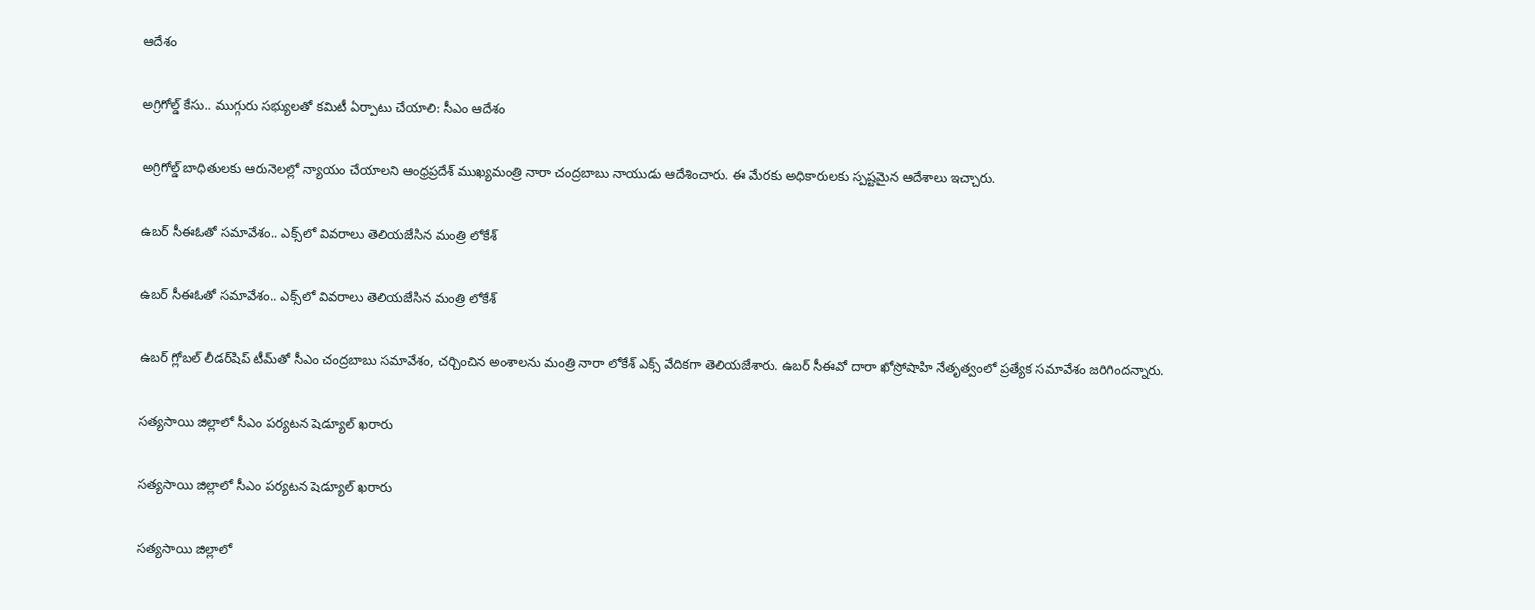ఆదేశం

అగ్రిగోల్డ్ కేసు.. ముగ్గురు సభ్యులతో కమిటీ ఏర్పాటు చేయాలి: సీఎం ఆదేశం

అగ్రిగోల్డ్ బాధితులకు ఆరునెలల్లో న్యాయం చేయాలని ఆంధ్రప్రదేశ్ ముఖ్యమంత్రి నారా చంద్రబాబు నాయుడు ఆదేశించారు. ఈ మేరకు అధికారులకు స్పష్టమైన ఆదేశాలు ఇచ్చారు.

ఉబర్ సీఈఓ‌తో సమావేశం.. ఎక్స్‌లో వివరాలు తెలియజేసిన మంత్రి లోకేశ్

ఉబర్ సీఈఓ‌తో సమావేశం.. ఎక్స్‌లో వివరాలు తెలియజేసిన మంత్రి లోకేశ్

ఉబర్ గ్లోబల్ లీడర్‌షిప్ టీమ్‌తో సీఎం చంద్రబాబు సమావేశం, చర్చించిన అంశాలను మంత్రి నారా లోకేశ్ ఎక్స్‌ వేదికగా తెలియజేశారు. ఉబర్ సీఈవో దారా ఖోస్రోషాహి నేతృత్వంలో ప్రత్యేక సమావేశం జరిగిందన్నారు.

సత్యసాయి జిల్లాలో సీఎం పర్యటన షెడ్యూల్‌ ఖరారు

సత్యసాయి జిల్లాలో సీఎం పర్యటన షెడ్యూల్‌ ఖరారు

సత్యసాయి జిల్లాలో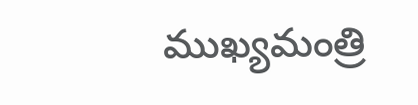ముఖ్యమంత్రి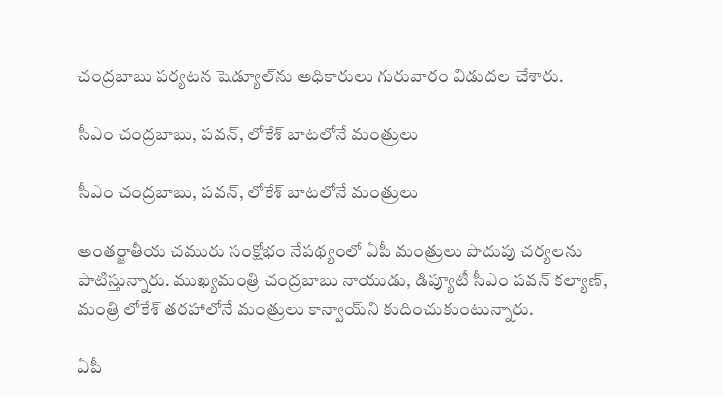చంద్రబాబు పర్యటన షెడ్యూల్‌ను అధికారులు గురువారం విడుదల చేశారు.

సీఎం చంద్రబాబు, పవన్, లోకేశ్ బాటలోనే మంత్రులు

సీఎం చంద్రబాబు, పవన్, లోకేశ్ బాటలోనే మంత్రులు

అంతర్జాతీయ చమురు సంక్షోభం నేపథ్యంలో ఏపీ మంత్రులు పొదుపు చర్యలను పాటిస్తున్నారు. ముఖ్యమంత్రి చంద్రబాబు నాయుడు, డిప్యూటీ సీఎం పవన్ కల్యాణ్, మంత్రి లోకేశ్ తరహాలోనే మంత్రులు కాన్వాయ్‌ని కుదించుకుంటున్నారు.

ఏపీ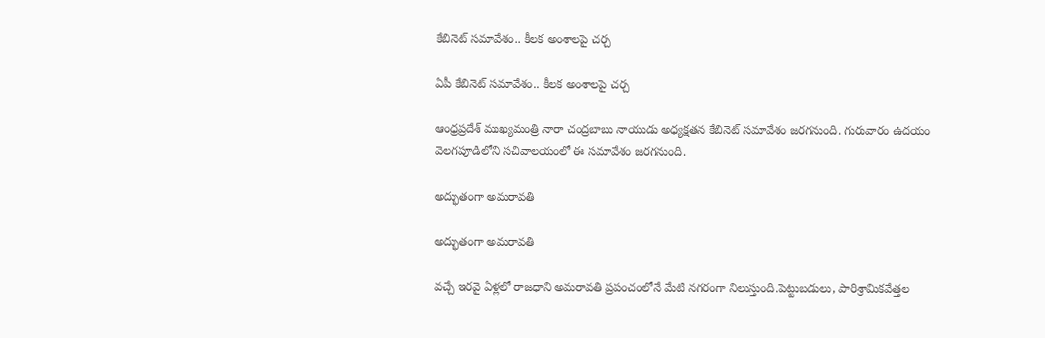కేబినెట్ సమావేశం.. కీలక అంశాలపై చర్చ

ఏపీ కేబినెట్ సమావేశం.. కీలక అంశాలపై చర్చ

ఆంధ్రప్రదేశ్ ముఖ్యమంత్రి నారా చంద్రబాబు నాయుడు అధ్యక్షతన కేబినెట్ సమావేశం జరగనుంది. గురువారం ఉదయం వెలగపూడిలోని సచివాలయంలో ఈ సమావేశం జరగనుంది.

అద్భుతంగా అమరావతి

అద్భుతంగా అమరావతి

వచ్చే ఇరవై ఏళ్లలో రాజధాని అమరావతి ప్రపంచంలోనే మేటి నగరంగా నిలుస్తుంది.పెట్టుబడులు, పారిశ్రామికవేత్తల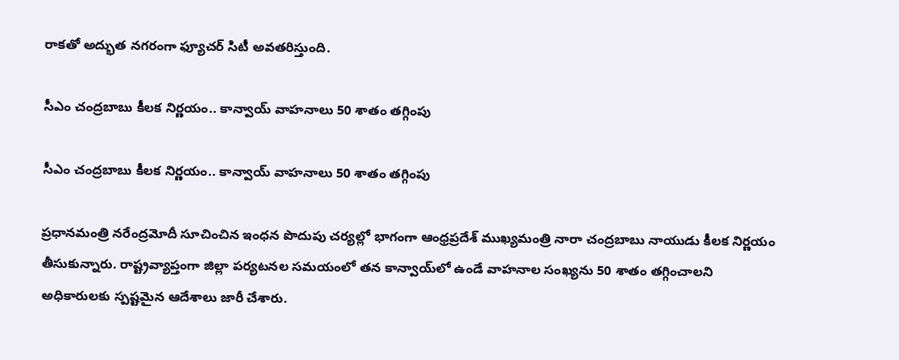రాకతో అద్భుత నగరంగా ఫ్యూచర్‌ సిటీ అవతరిస్తుంది.

సీఎం చంద్రబాబు కీలక నిర్ణయం.. కాన్వాయ్ వాహనాలు 50 శాతం తగ్గింపు

సీఎం చంద్రబాబు కీలక నిర్ణయం.. కాన్వాయ్ వాహనాలు 50 శాతం తగ్గింపు

ప్రధానమంత్రి నరేంద్రమోదీ సూచించిన ఇంధన పొదుపు చర్యల్లో భాగంగా ఆంధ్రప్రదేశ్ ముఖ్యమంత్రి నారా చంద్రబాబు నాయుడు కీలక నిర్ణయం తీసుకున్నారు. రాష్ట్రవ్యాప్తంగా జిల్లా పర్యటనల సమయంలో తన కాన్వాయ్‌లో ఉండే వాహనాల సంఖ్యను 50 శాతం తగ్గించాలని అధికారులకు స్పష్టమైన ఆదేశాలు జారీ చేశారు.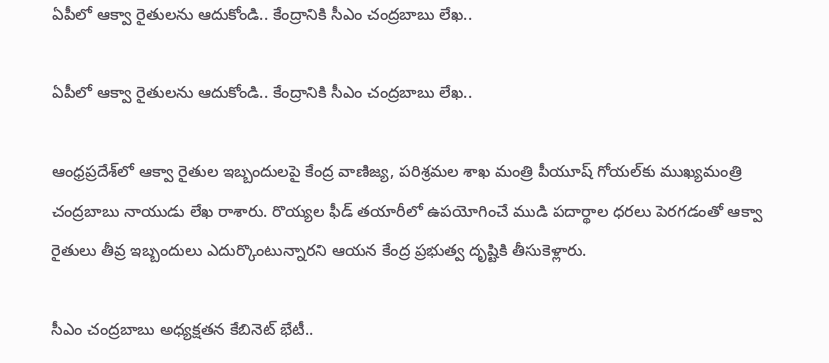ఏపీలో ఆక్వా రైతులను ఆదుకోండి.. కేంద్రానికి సీఎం చంద్రబాబు లేఖ..

ఏపీలో ఆక్వా రైతులను ఆదుకోండి.. కేంద్రానికి సీఎం చంద్రబాబు లేఖ..

ఆంధ్రప్రదేశ్‌లో ఆక్వా రైతుల ఇబ్బందులపై కేంద్ర వాణిజ్య, పరిశ్రమల శాఖ మంత్రి పీయూష్ గోయల్‌కు ముఖ్యమంత్రి చంద్రబాబు నాయుడు లేఖ రాశారు. రొయ్యల ఫీడ్ తయారీలో ఉపయోగించే ముడి పదార్థాల ధరలు పెరగడంతో ఆక్వా రైతులు తీవ్ర ఇబ్బందులు ఎదుర్కొంటున్నారని ఆయన కేంద్ర ప్రభుత్వ దృష్టికి తీసుకెళ్లారు.

సీఎం చంద్రబాబు అధ్యక్షతన కేబినెట్ భేటీ..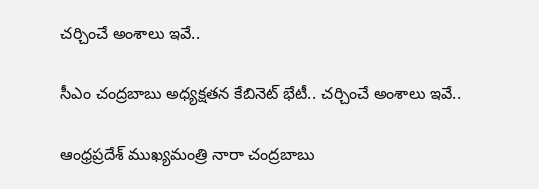చర్చించే అంశాలు ఇవే..

సీఎం చంద్రబాబు అధ్యక్షతన కేబినెట్ భేటీ.. చర్చించే అంశాలు ఇవే..

ఆంధ్రప్రదేశ్ ముఖ్యమంత్రి నారా చంద్రబాబు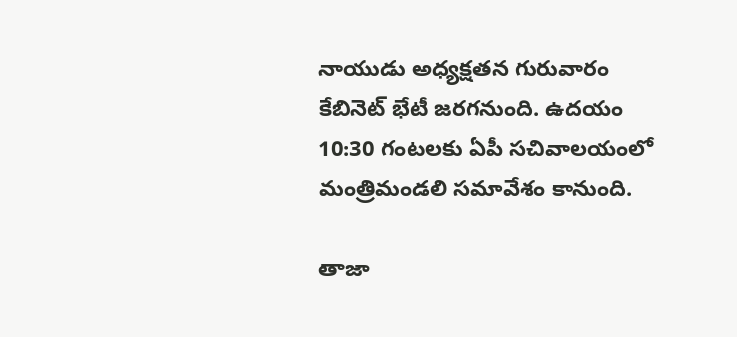నాయుడు అధ్యక్షతన గురువారం కేబినెట్ భేటీ జరగనుంది. ఉదయం 10:30 గంటలకు ఏపీ సచివాలయంలో మంత్రిమండలి సమావేశం కానుంది.

తాజా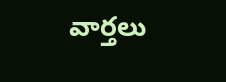వార్తలు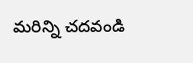మరిన్ని చదవండి